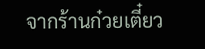จากร้านก๋วยเตี๋ยว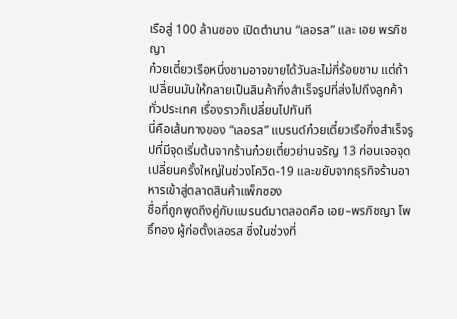เรือสู่ 100 ล้านซอง เปิดตำนาน “เลอรส” และ เอย พรภิชญา
ก๋วยเตี๋ยวเรือหนึ่งชามอาจขายได้วันละไม่กี่ร้อยชาม แต่ถ้าเปลี่ยนมันให้กลายเป็นสินค้ากึ่งสำเร็จรูปที่ส่งไปถึงลูกค้าทั่วประเทศ เรื่องราวก็เปลี่ยนไปทันที
นี่คือเส้นทางของ “เลอรส” แบรนด์ก๋วยเตี๋ยวเรือกึ่งสำเร็จรูปที่มีจุดเริ่มต้นจากร้านก๋วยเตี๋ยวย่านจรัญ 13 ก่อนเจอจุดเปลี่ยนครั้งใหญ่ในช่วงโควิด-19 และขยับจากธุรกิจร้านอาหารเข้าสู่ตลาดสินค้าแพ็กซอง
ชื่อที่ถูกพูดถึงคู่กับแบรนด์มาตลอดคือ เอย–พรภิชญา โพธิ์ทอง ผู้ก่อตั้งเลอรส ซึ่งในช่วงที่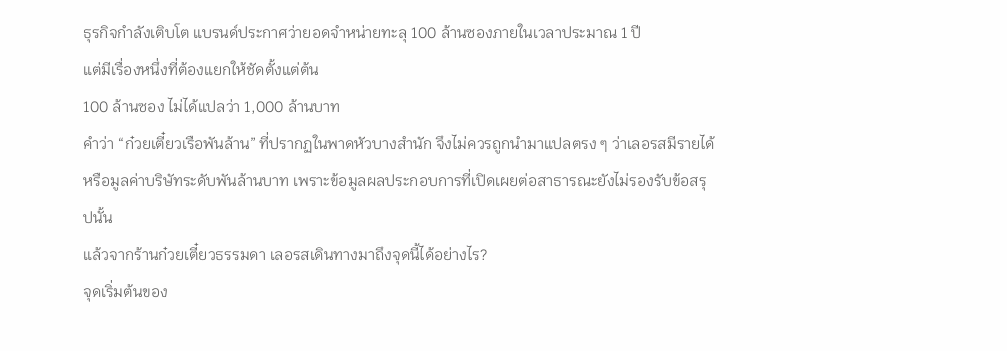ธุรกิจกำลังเติบโต แบรนด์ประกาศว่ายอดจำหน่ายทะลุ 100 ล้านซองภายในเวลาประมาณ 1 ปี
แต่มีเรื่องหนึ่งที่ต้องแยกให้ชัดตั้งแต่ต้น
100 ล้านซอง ไม่ได้แปลว่า 1,000 ล้านบาท
คำว่า “ก๋วยเตี๋ยวเรือพันล้าน” ที่ปรากฏในพาดหัวบางสำนัก จึงไม่ควรถูกนำมาแปลตรง ๆ ว่าเลอรสมีรายได้หรือมูลค่าบริษัทระดับพันล้านบาท เพราะข้อมูลผลประกอบการที่เปิดเผยต่อสาธารณะยังไม่รองรับข้อสรุปนั้น
แล้วจากร้านก๋วยเตี๋ยวธรรมดา เลอรสเดินทางมาถึงจุดนี้ได้อย่างไร?
จุดเริ่มต้นของ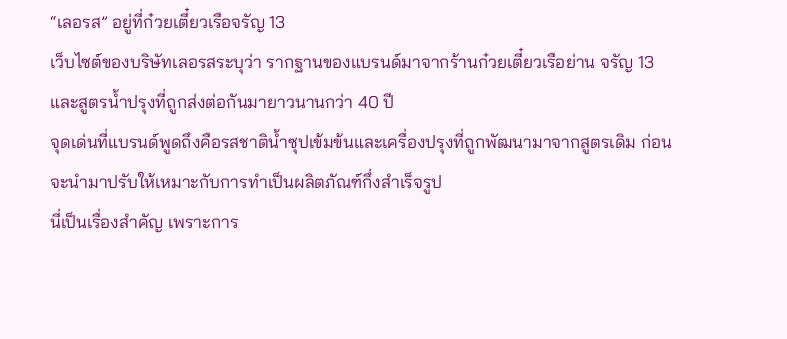“เลอรส” อยู่ที่ก๋วยเตี๋ยวเรือจรัญ 13
เว็บไซต์ของบริษัทเลอรสระบุว่า รากฐานของแบรนด์มาจากร้านก๋วยเตี๋ยวเรือย่าน จรัญ 13 และสูตรน้ำปรุงที่ถูกส่งต่อกันมายาวนานกว่า 40 ปี
จุดเด่นที่แบรนด์พูดถึงคือรสชาติน้ำซุปเข้มข้นและเครื่องปรุงที่ถูกพัฒนามาจากสูตรเดิม ก่อนจะนำมาปรับให้เหมาะกับการทำเป็นผลิตภัณฑ์กึ่งสำเร็จรูป
นี่เป็นเรื่องสำคัญ เพราะการ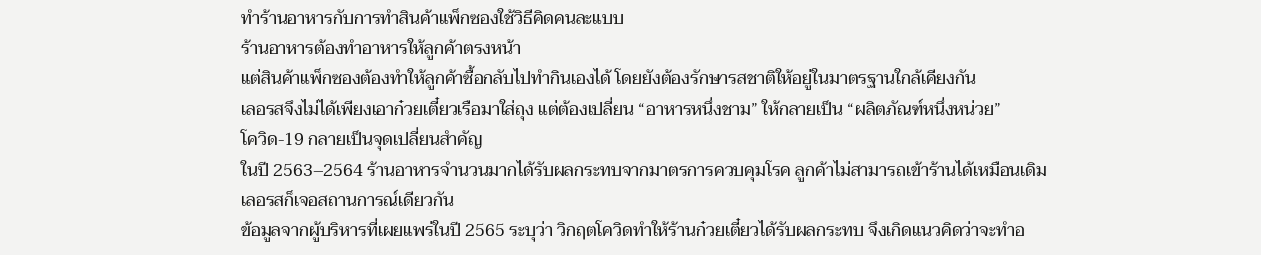ทำร้านอาหารกับการทำสินค้าแพ็กซองใช้วิธีคิดคนละแบบ
ร้านอาหารต้องทำอาหารให้ลูกค้าตรงหน้า
แต่สินค้าแพ็กซองต้องทำให้ลูกค้าซื้อกลับไปทำกินเองได้ โดยยังต้องรักษารสชาติให้อยู่ในมาตรฐานใกล้เคียงกัน
เลอรสจึงไม่ได้เพียงเอาก๋วยเตี๋ยวเรือมาใส่ถุง แต่ต้องเปลี่ยน “อาหารหนึ่งชาม” ให้กลายเป็น “ผลิตภัณฑ์หนึ่งหน่วย”
โควิด-19 กลายเป็นจุดเปลี่ยนสำคัญ
ในปี 2563–2564 ร้านอาหารจำนวนมากได้รับผลกระทบจากมาตรการควบคุมโรค ลูกค้าไม่สามารถเข้าร้านได้เหมือนเดิม
เลอรสก็เจอสถานการณ์เดียวกัน
ข้อมูลจากผู้บริหารที่เผยแพร่ในปี 2565 ระบุว่า วิกฤตโควิดทำให้ร้านก๋วยเตี๋ยวได้รับผลกระทบ จึงเกิดแนวคิดว่าจะทำอ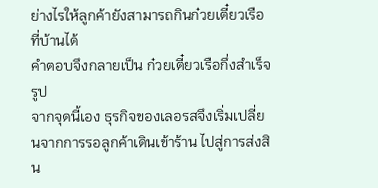ย่างไรให้ลูกค้ายังสามารถกินก๋วยเตี๋ยวเรือที่บ้านได้
คำตอบจึงกลายเป็น ก๋วยเตี๋ยวเรือกึ่งสำเร็จรูป
จากจุดนี้เอง ธุรกิจของเลอรสจึงเริ่มเปลี่ยนจากการรอลูกค้าเดินเข้าร้าน ไปสู่การส่งสิน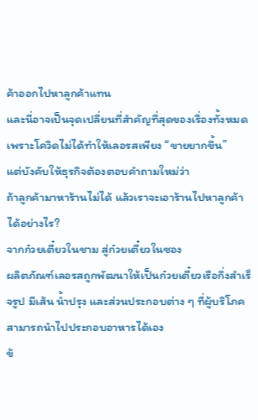ค้าออกไปหาลูกค้าแทน
และนี่อาจเป็นจุดเปลี่ยนที่สำคัญที่สุดของเรื่องทั้งหมด
เพราะโควิดไม่ได้ทำให้เลอรสเพียง “ขายยากขึ้น”
แต่บังคับให้ธุรกิจต้องตอบคำถามใหม่ว่า
ถ้าลูกค้ามาหาร้านไม่ได้ แล้วเราจะเอาร้านไปหาลูกค้าได้อย่างไร?
จากก๋วยเตี๋ยวในชาม สู่ก๋วยเตี๋ยวในซอง
ผลิตภัณฑ์เลอรสถูกพัฒนาให้เป็นก๋วยเตี๋ยวเรือกึ่งสำเร็จรูป มีเส้น น้ำปรุง และส่วนประกอบต่าง ๆ ที่ผู้บริโภคสามารถนำไปประกอบอาหารได้เอง
ข้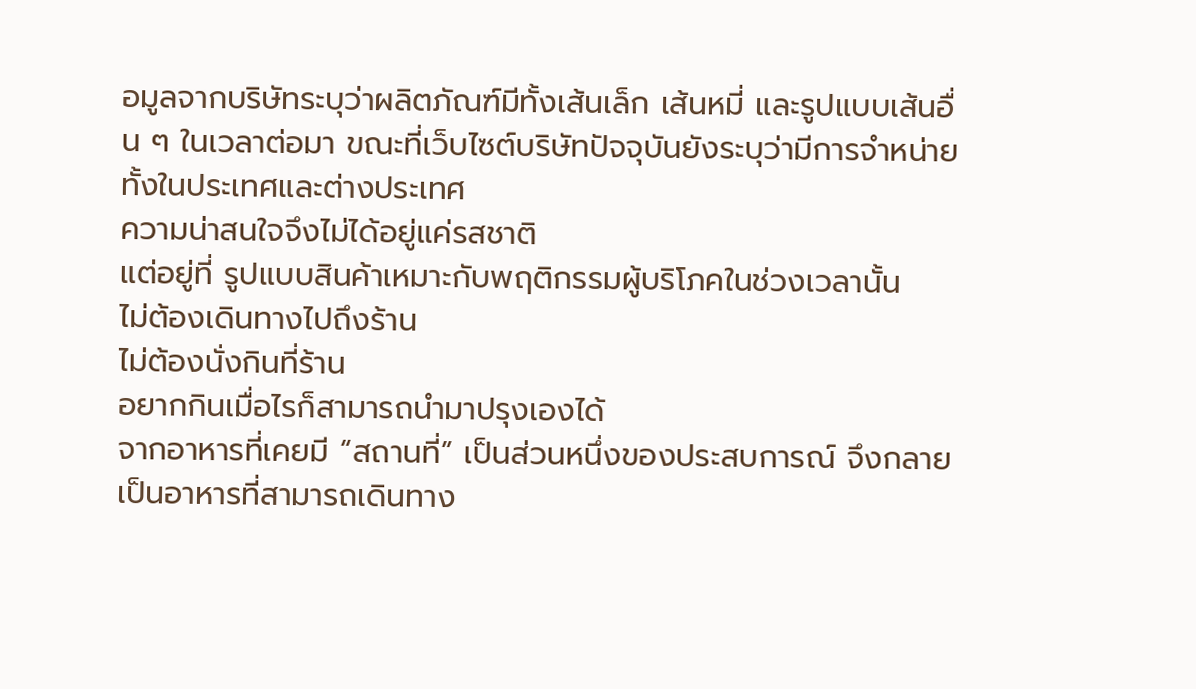อมูลจากบริษัทระบุว่าผลิตภัณฑ์มีทั้งเส้นเล็ก เส้นหมี่ และรูปแบบเส้นอื่น ๆ ในเวลาต่อมา ขณะที่เว็บไซต์บริษัทปัจจุบันยังระบุว่ามีการจำหน่ายทั้งในประเทศและต่างประเทศ
ความน่าสนใจจึงไม่ได้อยู่แค่รสชาติ
แต่อยู่ที่ รูปแบบสินค้าเหมาะกับพฤติกรรมผู้บริโภคในช่วงเวลานั้น
ไม่ต้องเดินทางไปถึงร้าน
ไม่ต้องนั่งกินที่ร้าน
อยากกินเมื่อไรก็สามารถนำมาปรุงเองได้
จากอาหารที่เคยมี “สถานที่” เป็นส่วนหนึ่งของประสบการณ์ จึงกลายเป็นอาหารที่สามารถเดินทาง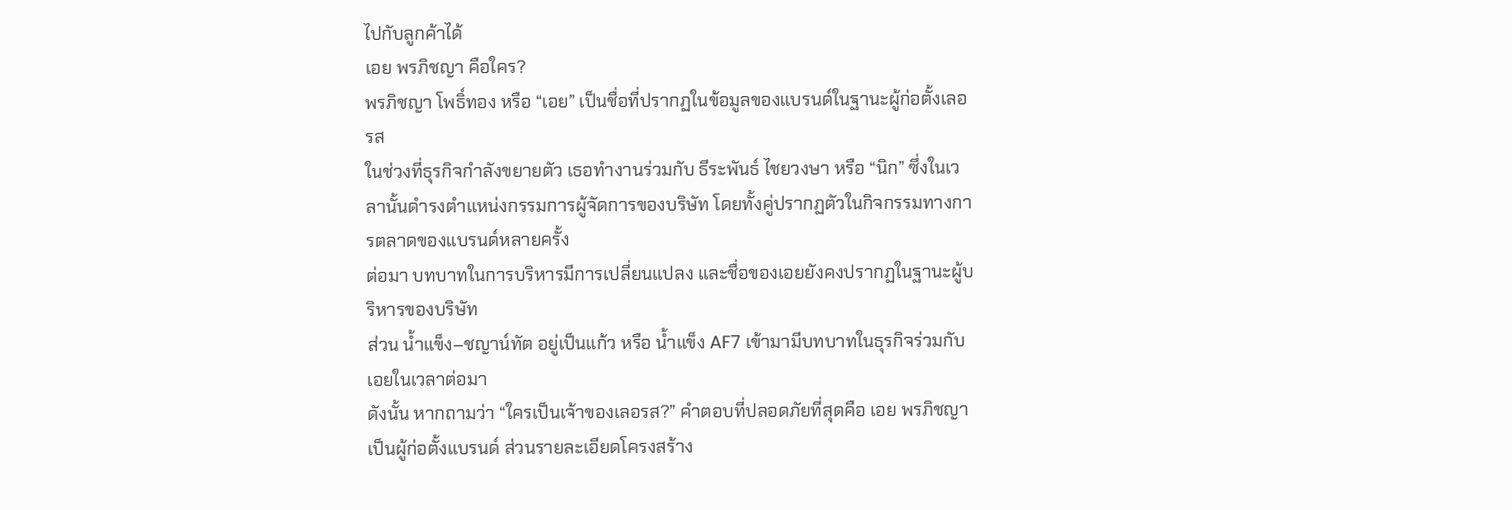ไปกับลูกค้าได้
เอย พรภิชญา คือใคร?
พรภิชญา โพธิ์ทอง หรือ “เอย” เป็นชื่อที่ปรากฏในข้อมูลของแบรนด์ในฐานะผู้ก่อตั้งเลอรส
ในช่วงที่ธุรกิจกำลังขยายตัว เธอทำงานร่วมกับ ธีระพันธ์ ไชยวงษา หรือ “นิก” ซึ่งในเวลานั้นดำรงตำแหน่งกรรมการผู้จัดการของบริษัท โดยทั้งคู่ปรากฏตัวในกิจกรรมทางการตลาดของแบรนด์หลายครั้ง
ต่อมา บทบาทในการบริหารมีการเปลี่ยนแปลง และชื่อของเอยยังคงปรากฏในฐานะผู้บริหารของบริษัท
ส่วน น้ำแข็ง–ชญาน์ทัต อยู่เป็นแก้ว หรือ น้ำแข็ง AF7 เข้ามามีบทบาทในธุรกิจร่วมกับเอยในเวลาต่อมา
ดังนั้น หากถามว่า “ใครเป็นเจ้าของเลอรส?” คำตอบที่ปลอดภัยที่สุดคือ เอย พรภิชญาเป็นผู้ก่อตั้งแบรนด์ ส่วนรายละเอียดโครงสร้าง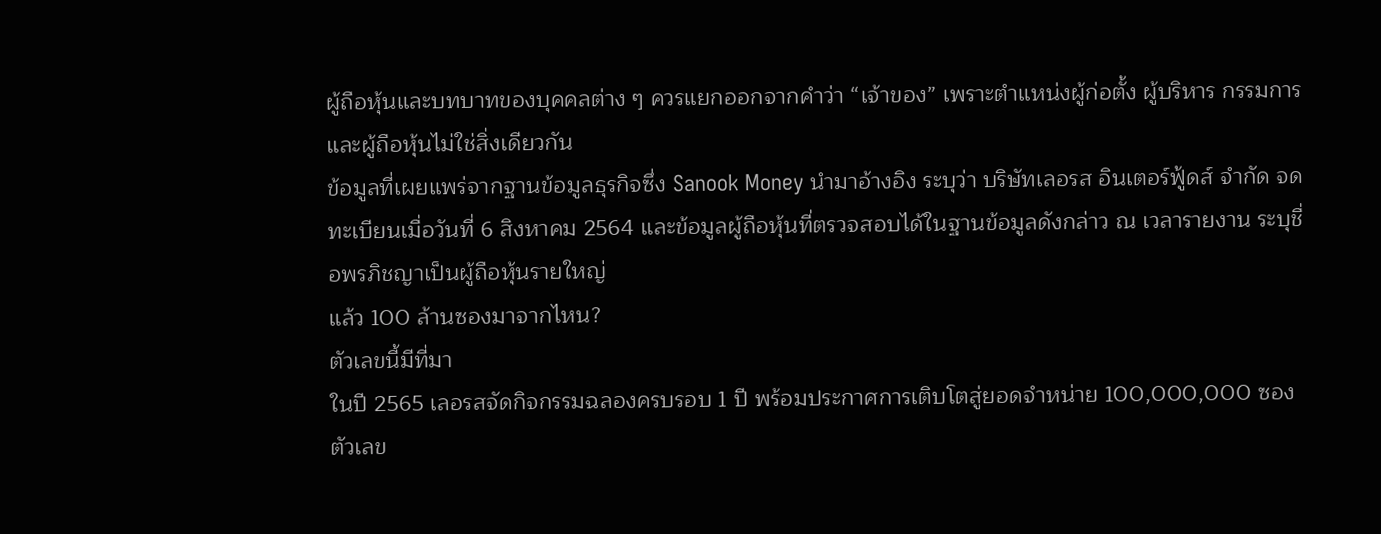ผู้ถือหุ้นและบทบาทของบุคคลต่าง ๆ ควรแยกออกจากคำว่า “เจ้าของ” เพราะตำแหน่งผู้ก่อตั้ง ผู้บริหาร กรรมการ และผู้ถือหุ้นไม่ใช่สิ่งเดียวกัน
ข้อมูลที่เผยแพร่จากฐานข้อมูลธุรกิจซึ่ง Sanook Money นำมาอ้างอิง ระบุว่า บริษัทเลอรส อินเตอร์ฟู้ดส์ จำกัด จดทะเบียนเมื่อวันที่ 6 สิงหาคม 2564 และข้อมูลผู้ถือหุ้นที่ตรวจสอบได้ในฐานข้อมูลดังกล่าว ณ เวลารายงาน ระบุชื่อพรภิชญาเป็นผู้ถือหุ้นรายใหญ่
แล้ว 100 ล้านซองมาจากไหน?
ตัวเลขนี้มีที่มา
ในปี 2565 เลอรสจัดกิจกรรมฉลองครบรอบ 1 ปี พร้อมประกาศการเติบโตสู่ยอดจำหน่าย 100,000,000 ซอง
ตัวเลข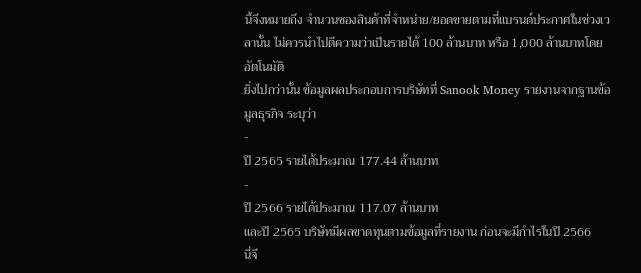นี้จึงหมายถึง จำนวนซองสินค้าที่จำหน่าย/ยอดขายตามที่แบรนด์ประกาศในช่วงเวลานั้น ไม่ควรนำไปตีความว่าเป็นรายได้ 100 ล้านบาท หรือ 1,000 ล้านบาทโดยอัตโนมัติ
ยิ่งไปกว่านั้น ข้อมูลผลประกอบการบริษัทที่ Sanook Money รายงานจากฐานข้อมูลธุรกิจ ระบุว่า
-
ปี 2565 รายได้ประมาณ 177.44 ล้านบาท
-
ปี 2566 รายได้ประมาณ 117.07 ล้านบาท
และปี 2565 บริษัทมีผลขาดทุนตามข้อมูลที่รายงาน ก่อนจะมีกำไรในปี 2566
นี่จึ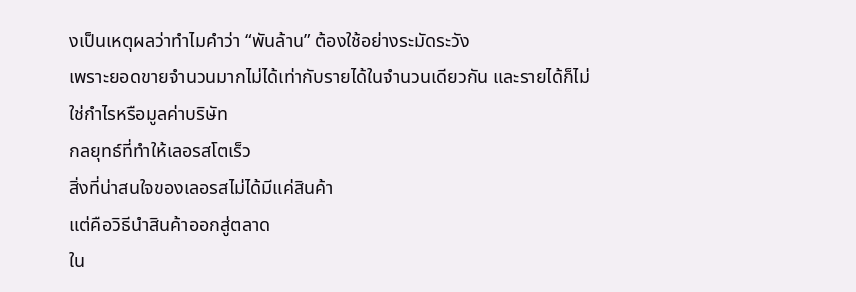งเป็นเหตุผลว่าทำไมคำว่า “พันล้าน” ต้องใช้อย่างระมัดระวัง
เพราะยอดขายจำนวนมากไม่ได้เท่ากับรายได้ในจำนวนเดียวกัน และรายได้ก็ไม่ใช่กำไรหรือมูลค่าบริษัท
กลยุทธ์ที่ทำให้เลอรสโตเร็ว
สิ่งที่น่าสนใจของเลอรสไม่ได้มีแค่สินค้า
แต่คือวิธีนำสินค้าออกสู่ตลาด
ใน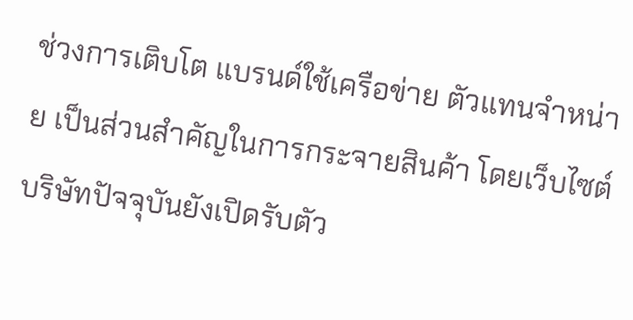ช่วงการเติบโต แบรนด์ใช้เครือข่าย ตัวแทนจำหน่าย เป็นส่วนสำคัญในการกระจายสินค้า โดยเว็บไซต์บริษัทปัจจุบันยังเปิดรับตัว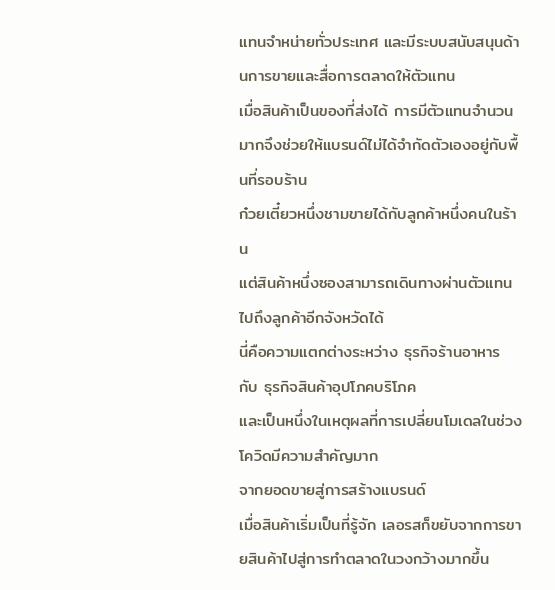แทนจำหน่ายทั่วประเทศ และมีระบบสนับสนุนด้านการขายและสื่อการตลาดให้ตัวแทน
เมื่อสินค้าเป็นของที่ส่งได้ การมีตัวแทนจำนวนมากจึงช่วยให้แบรนด์ไม่ได้จำกัดตัวเองอยู่กับพื้นที่รอบร้าน
ก๋วยเตี๋ยวหนึ่งชามขายได้กับลูกค้าหนึ่งคนในร้าน
แต่สินค้าหนึ่งซองสามารถเดินทางผ่านตัวแทนไปถึงลูกค้าอีกจังหวัดได้
นี่คือความแตกต่างระหว่าง ธุรกิจร้านอาหาร กับ ธุรกิจสินค้าอุปโภคบริโภค
และเป็นหนึ่งในเหตุผลที่การเปลี่ยนโมเดลในช่วงโควิดมีความสำคัญมาก
จากยอดขายสู่การสร้างแบรนด์
เมื่อสินค้าเริ่มเป็นที่รู้จัก เลอรสก็ขยับจากการขายสินค้าไปสู่การทำตลาดในวงกว้างมากขึ้น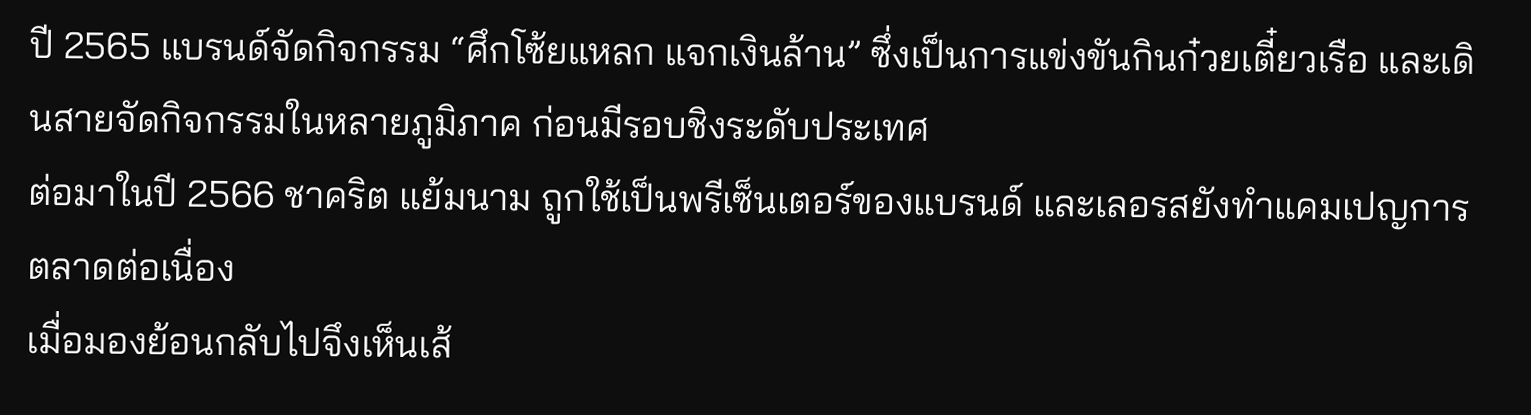ปี 2565 แบรนด์จัดกิจกรรม “ศึกโซ้ยแหลก แจกเงินล้าน” ซึ่งเป็นการแข่งขันกินก๋วยเตี๋ยวเรือ และเดินสายจัดกิจกรรมในหลายภูมิภาค ก่อนมีรอบชิงระดับประเทศ
ต่อมาในปี 2566 ชาคริต แย้มนาม ถูกใช้เป็นพรีเซ็นเตอร์ของแบรนด์ และเลอรสยังทำแคมเปญการตลาดต่อเนื่อง
เมื่อมองย้อนกลับไปจึงเห็นเส้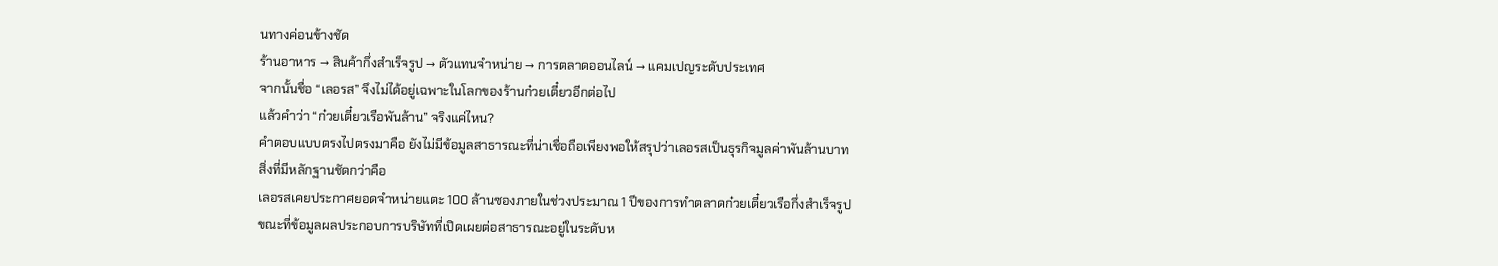นทางค่อนข้างชัด
ร้านอาหาร → สินค้ากึ่งสำเร็จรูป → ตัวแทนจำหน่าย → การตลาดออนไลน์ → แคมเปญระดับประเทศ
จากนั้นชื่อ “เลอรส” จึงไม่ได้อยู่เฉพาะในโลกของร้านก๋วยเตี๋ยวอีกต่อไป
แล้วคำว่า “ก๋วยเตี๋ยวเรือพันล้าน” จริงแค่ไหน?
คำตอบแบบตรงไปตรงมาคือ ยังไม่มีข้อมูลสาธารณะที่น่าเชื่อถือเพียงพอให้สรุปว่าเลอรสเป็นธุรกิจมูลค่าพันล้านบาท
สิ่งที่มีหลักฐานชัดกว่าคือ
เลอรสเคยประกาศยอดจำหน่ายแตะ 100 ล้านซองภายในช่วงประมาณ 1 ปีของการทำตลาดก๋วยเตี๋ยวเรือกึ่งสำเร็จรูป
ขณะที่ข้อมูลผลประกอบการบริษัทที่เปิดเผยต่อสาธารณะอยู่ในระดับห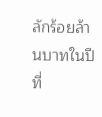ลักร้อยล้านบาทในปีที่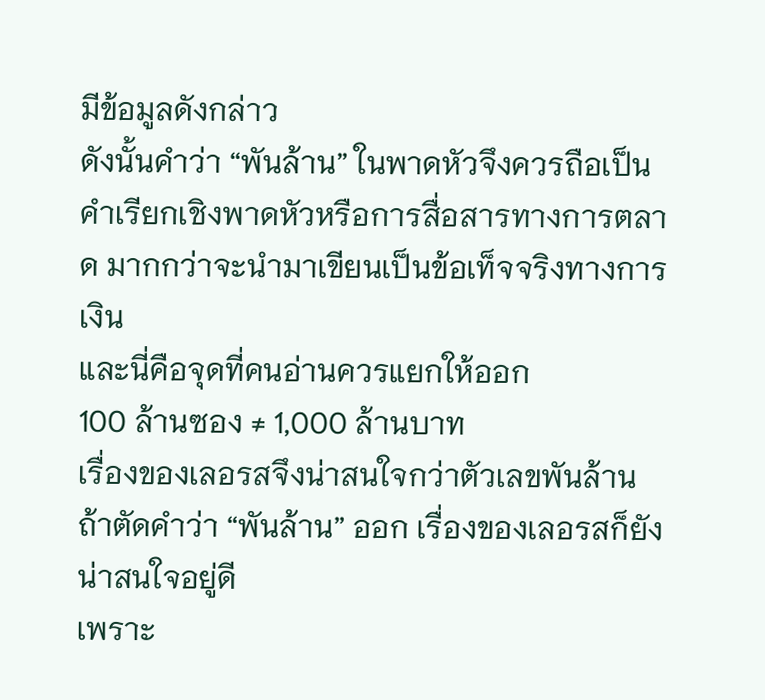มีข้อมูลดังกล่าว
ดังนั้นคำว่า “พันล้าน” ในพาดหัวจึงควรถือเป็น คำเรียกเชิงพาดหัวหรือการสื่อสารทางการตลาด มากกว่าจะนำมาเขียนเป็นข้อเท็จจริงทางการเงิน
และนี่คือจุดที่คนอ่านควรแยกให้ออก
100 ล้านซอง ≠ 1,000 ล้านบาท
เรื่องของเลอรสจึงน่าสนใจกว่าตัวเลขพันล้าน
ถ้าตัดคำว่า “พันล้าน” ออก เรื่องของเลอรสก็ยังน่าสนใจอยู่ดี
เพราะ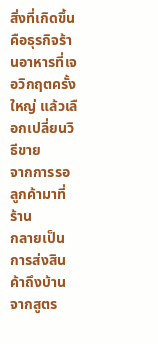สิ่งที่เกิดขึ้นคือธุรกิจร้านอาหารที่เจอวิกฤตครั้งใหญ่ แล้วเลือกเปลี่ยนวิธีขาย
จากการรอลูกค้ามาที่ร้าน
กลายเป็นการส่งสินค้าถึงบ้าน
จากสูตร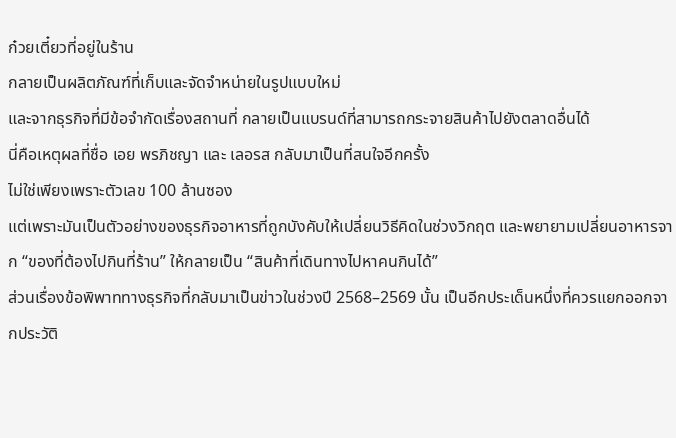ก๋วยเตี๋ยวที่อยู่ในร้าน
กลายเป็นผลิตภัณฑ์ที่เก็บและจัดจำหน่ายในรูปแบบใหม่
และจากธุรกิจที่มีข้อจำกัดเรื่องสถานที่ กลายเป็นแบรนด์ที่สามารถกระจายสินค้าไปยังตลาดอื่นได้
นี่คือเหตุผลที่ชื่อ เอย พรภิชญา และ เลอรส กลับมาเป็นที่สนใจอีกครั้ง
ไม่ใช่เพียงเพราะตัวเลข 100 ล้านซอง
แต่เพราะมันเป็นตัวอย่างของธุรกิจอาหารที่ถูกบังคับให้เปลี่ยนวิธีคิดในช่วงวิกฤต และพยายามเปลี่ยนอาหารจาก “ของที่ต้องไปกินที่ร้าน” ให้กลายเป็น “สินค้าที่เดินทางไปหาคนกินได้”
ส่วนเรื่องข้อพิพาททางธุรกิจที่กลับมาเป็นข่าวในช่วงปี 2568–2569 นั้น เป็นอีกประเด็นหนึ่งที่ควรแยกออกจากประวัติ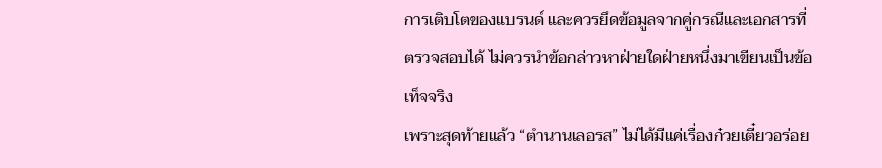การเติบโตของแบรนด์ และควรยึดข้อมูลจากคู่กรณีและเอกสารที่ตรวจสอบได้ ไม่ควรนำข้อกล่าวหาฝ่ายใดฝ่ายหนึ่งมาเขียนเป็นข้อเท็จจริง
เพราะสุดท้ายแล้ว “ตำนานเลอรส” ไม่ได้มีแค่เรื่องก๋วยเตี๋ยวอร่อย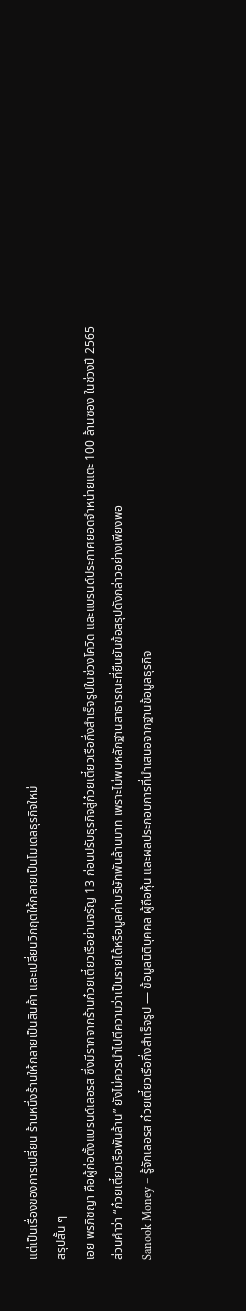แต่เป็นเรื่องของการเปลี่ยน ร้านหนึ่งร้านให้กลายเป็นสินค้า และเปลี่ยนวิกฤตให้กลายเป็นโมเดลธุรกิจใหม่
สรุปสั้น ๆ
เอย พรภิชญา คือผู้ก่อตั้งแบรนด์เลอรส ซึ่งมีรากจากร้านก๋วยเตี๋ยวเรือย่านจรัญ 13 ก่อนปรับธุรกิจสู่ก๋วยเตี๋ยวเรือกึ่งสำเร็จรูปในช่วงโควิด และแบรนด์ประกาศยอดจำหน่ายแตะ 100 ล้านซอง ในช่วงปี 2565
ส่วนคำว่า “ก๋วยเตี๋ยวเรือพันล้าน” ยังไม่ควรนำไปตีความว่าเป็นรายได้หรือมูลค่าบริษัทพันล้านบาท เพราะไม่พบหลักฐานสาธารณะที่ยืนยันข้อสรุปดังกล่าวอย่างเพียงพอ
Sanook Money – รู้จักเลอรส ก๋วยเตี๋ยวเรือกึ่งสำเร็จรูป — ข้อมูลนิติบุคคล ผู้ถือหุ้น และผลประกอบการที่นำเสนอจากฐานข้อมูลธุรกิจ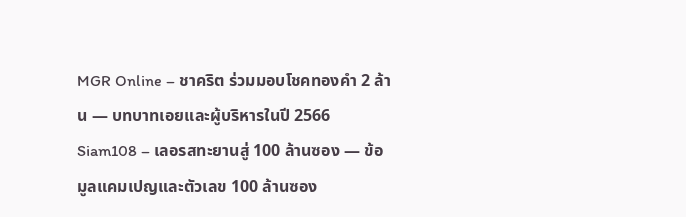MGR Online – ชาคริต ร่วมมอบโชคทองคำ 2 ล้าน — บทบาทเอยและผู้บริหารในปี 2566
Siam108 – เลอรสทะยานสู่ 100 ล้านซอง — ข้อมูลแคมเปญและตัวเลข 100 ล้านซอง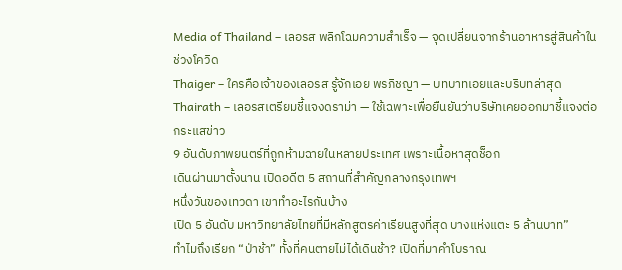Media of Thailand – เลอรส พลิกโฉมความสำเร็จ — จุดเปลี่ยนจากร้านอาหารสู่สินค้าในช่วงโควิด
Thaiger – ใครคือเจ้าของเลอรส รู้จักเอย พรภิชญา — บทบาทเอยและบริบทล่าสุด
Thairath – เลอรสเตรียมชี้แจงดราม่า — ใช้เฉพาะเพื่อยืนยันว่าบริษัทเคยออกมาชี้แจงต่อกระแสข่าว
9 อันดับภาพยนตร์ที่ถูกห้ามฉายในหลายประเทศ เพราะเนื้อหาสุดช็อก
เดินผ่านมาตั้งนาน เปิดอดีต 5 สถานที่สำคัญกลางกรุงเทพฯ
หนึ่งวันของเทวดา เขาทำอะไรกันบ้าง
เปิด 5 อันดับ มหาวิทยาลัยไทยที่มีหลักสูตรค่าเรียนสูงที่สุด บางแห่งแตะ 5 ล้านบาท”
ทำไมถึงเรียก “ป่าช้า” ทั้งที่คนตายไม่ได้เดินช้า? เปิดที่มาคำโบราณ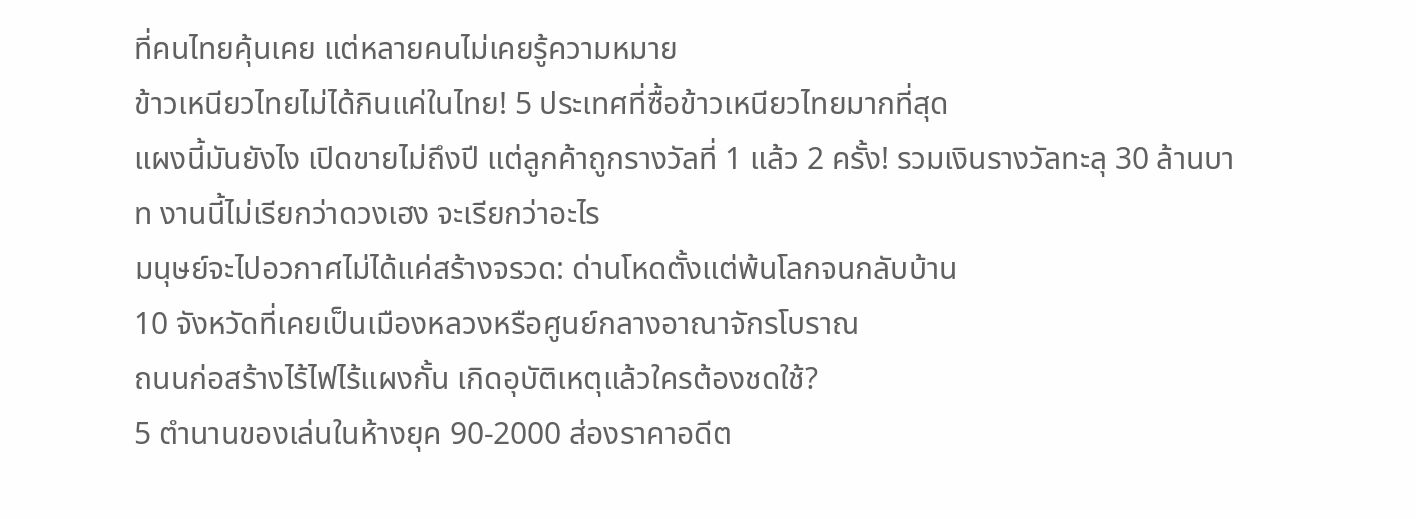ที่คนไทยคุ้นเคย แต่หลายคนไม่เคยรู้ความหมาย
ข้าวเหนียวไทยไม่ได้กินแค่ในไทย! 5 ประเทศที่ซื้อข้าวเหนียวไทยมากที่สุด
แผงนี้มันยังไง เปิดขายไม่ถึงปี แต่ลูกค้าถูกรางวัลที่ 1 แล้ว 2 ครั้ง! รวมเงินรางวัลทะลุ 30 ล้านบาท งานนี้ไม่เรียกว่าดวงเฮง จะเรียกว่าอะไร
มนุษย์จะไปอวกาศไม่ได้แค่สร้างจรวด: ด่านโหดตั้งแต่พ้นโลกจนกลับบ้าน
10 จังหวัดที่เคยเป็นเมืองหลวงหรือศูนย์กลางอาณาจักรโบราณ
ถนนก่อสร้างไร้ไฟไร้แผงกั้น เกิดอุบัติเหตุแล้วใครต้องชดใช้?
5 ตำนานของเล่นในห้างยุค 90-2000 ส่องราคาอดีต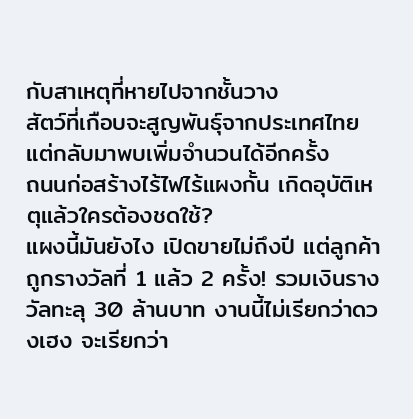กับสาเหตุที่หายไปจากชั้นวาง
สัตว์ที่เกือบจะสูญพันธุ์จากประเทศไทย แต่กลับมาพบเพิ่มจำนวนได้อีกครั้ง
ถนนก่อสร้างไร้ไฟไร้แผงกั้น เกิดอุบัติเหตุแล้วใครต้องชดใช้?
แผงนี้มันยังไง เปิดขายไม่ถึงปี แต่ลูกค้าถูกรางวัลที่ 1 แล้ว 2 ครั้ง! รวมเงินรางวัลทะลุ 30 ล้านบาท งานนี้ไม่เรียกว่าดวงเฮง จะเรียกว่า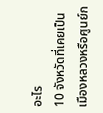อะไร
10 จังหวัดที่เคยเป็นเมืองหลวงหรือศูนย์ก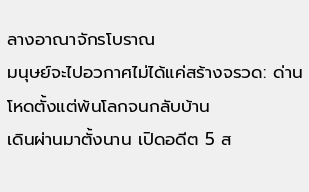ลางอาณาจักรโบราณ
มนุษย์จะไปอวกาศไม่ได้แค่สร้างจรวด: ด่านโหดตั้งแต่พ้นโลกจนกลับบ้าน
เดินผ่านมาตั้งนาน เปิดอดีต 5 ส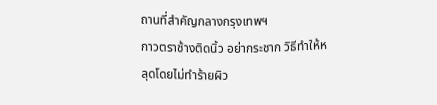ถานที่สำคัญกลางกรุงเทพฯ
กาวตราช้างติดนิ้ว อย่ากระชาก วิธีทำให้หลุดโดยไม่ทำร้ายผิว